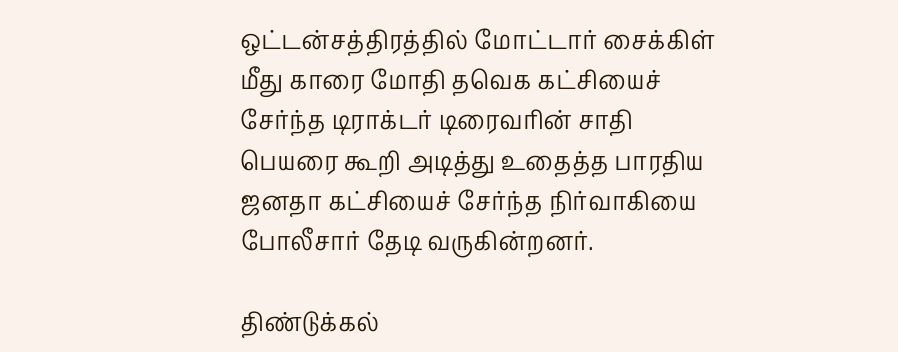ஒட்டன்சத்திரத்தில் மோட்டார் சைக்கிள் மீது காரை மோதி தவெக கட்சியைச் சேர்ந்த டிராக்டர் டிரைவரின் சாதி பெயரை கூறி அடித்து உதைத்த பாரதிய ஜனதா கட்சியைச் சேர்ந்த நிர்வாகியை போலீசார் தேடி வருகின்றனர்.

திண்டுக்கல்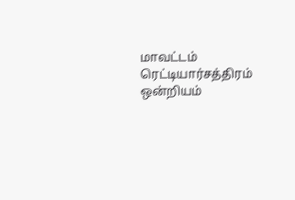மாவட்டம் ரெட்டியார்சத்திரம் ஒன்றியம்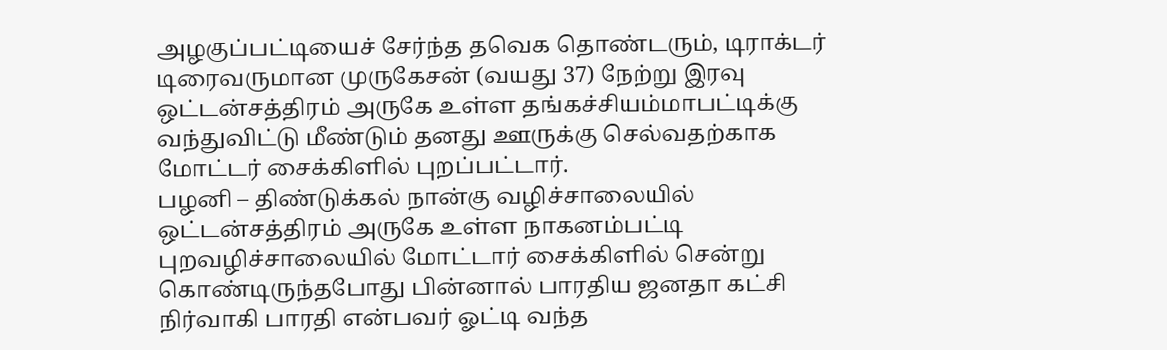அழகுப்பட்டியைச் சேர்ந்த தவெக தொண்டரும், டிராக்டர் டிரைவருமான முருகேசன் (வயது 37) நேற்று இரவு ஒட்டன்சத்திரம் அருகே உள்ள தங்கச்சியம்மாபட்டிக்கு வந்துவிட்டு மீண்டும் தனது ஊருக்கு செல்வதற்காக மோட்டர் சைக்கிளில் புறப்பட்டார்.
பழனி – திண்டுக்கல் நான்கு வழிச்சாலையில் ஒட்டன்சத்திரம் அருகே உள்ள நாகனம்பட்டி புறவழிச்சாலையில் மோட்டார் சைக்கிளில் சென்று கொண்டிருந்தபோது பின்னால் பாரதிய ஜனதா கட்சி நிர்வாகி பாரதி என்பவர் ஓட்டி வந்த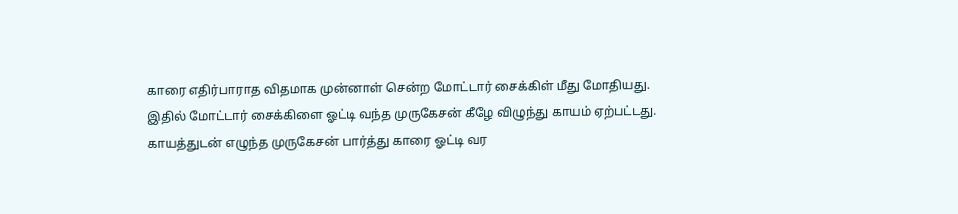காரை எதிர்பாராத விதமாக முன்னாள் சென்ற மோட்டார் சைக்கிள் மீது மோதியது.
இதில் மோட்டார் சைக்கிளை ஓட்டி வந்த முருகேசன் கீழே விழுந்து காயம் ஏற்பட்டது.
காயத்துடன் எழுந்த முருகேசன் பார்த்து காரை ஓட்டி வர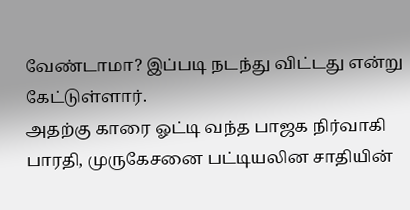வேண்டாமா? இப்படி நடந்து விட்டது என்று கேட்டுள்ளார்.
அதற்கு காரை ஓட்டி வந்த பாஜக நிர்வாகி பாரதி, முருகேசனை பட்டியலின சாதியின்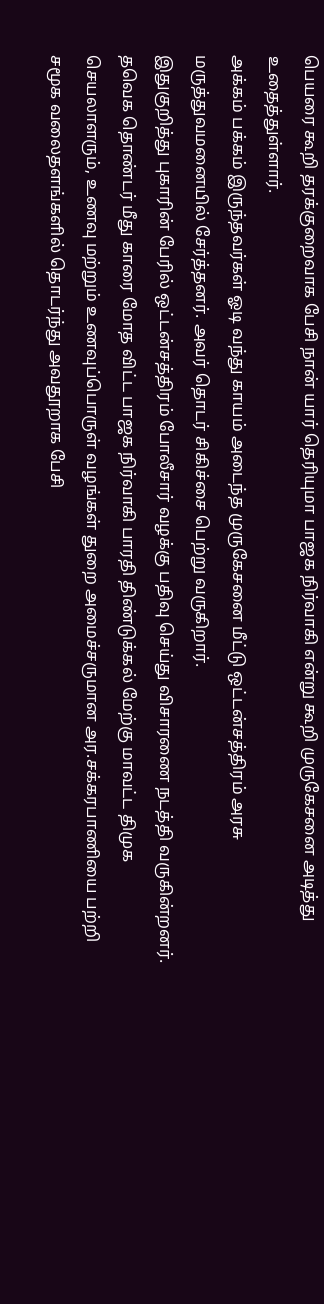பெயரை கூறி தரக்குறைவாக பேசி நான் யார் தெரியுமா பாஜக நிர்வாகி என்று கூறி முருகேசனை அடித்து உதைத்துள்ளார்.
அக்கம் பக்கம் இருந்தவர்கள் ஓடி வந்து காயம் அடைந்த முருகேசனை மீட்டு ஒட்டன்சத்திரம் அரசு மருத்துவமனையில் சேர்த்தனர். அவர் தொடர் சிகிச்சை பெற்று வருகிறார்.
இதுகுறித்து புகாரின் பேரில் ஒட்டன்சத்திரம் போலீசார் வழக்கு பதிவு செய்து விசாரணை நடத்தி வருகின்றனர்.
தவெக தொண்டர் மீது காரை மோத விட்ட பாஜக நிர்வாகி பாரதி திண்டுக்கல் மேற்கு மாவட்ட திமுக செயலாளரும், உணவு மற்றும் உணவுப்பொருள் வழங்கள் துறை அமைச்சருமான அர.சக்கரபாணியை பற்றி சமூக வலைதளங்களில் தொடர்ந்து அவதூறாக பேசி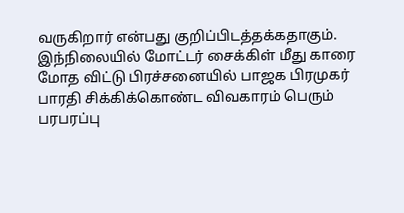வருகிறார் என்பது குறிப்பிடத்தக்கதாகும்.
இந்நிலையில் மோட்டர் சைக்கிள் மீது காரை மோத விட்டு பிரச்சனையில் பாஜக பிரமுகர் பாரதி சிக்கிக்கொண்ட விவகாரம் பெரும் பரபரப்பு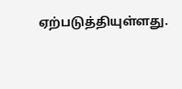ஏற்படுத்தியுள்ளது.